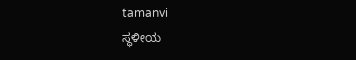tamanvi
ಸ್ಥಳೀಯ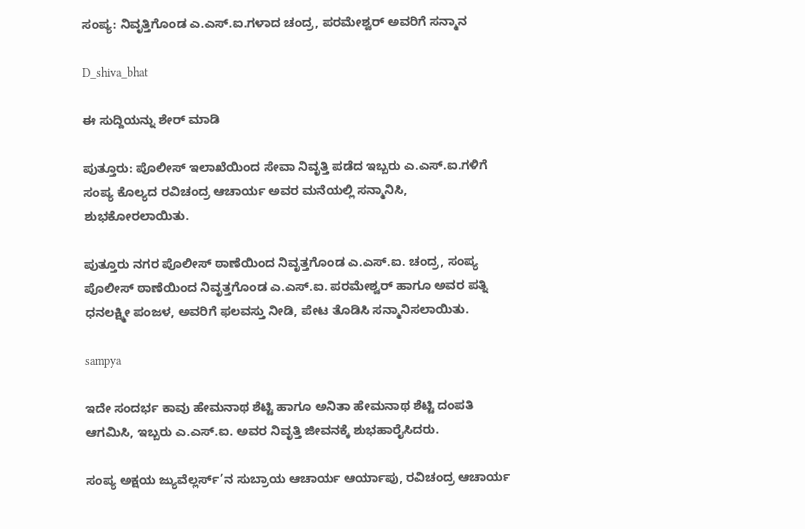ಸಂಪ್ಯ: ನಿವೃತ್ತಿಗೊಂಡ ಎ.ಎಸ್.ಐ.ಗಳಾದ ಚಂದ್ರ, ಪರಮೇಶ್ವರ್ ಅವರಿಗೆ ಸನ್ಮಾನ

D_shiva_bhat

ಈ ಸುದ್ದಿಯನ್ನು ಶೇರ್ ಮಾಡಿ

ಪುತ್ತೂರು: ಪೊಲೀಸ್ ಇಲಾಖೆಯಿಂದ ಸೇವಾ ನಿವೃತ್ತಿ ಪಡೆದ ಇಬ್ಬರು ಎ.ಎಸ್.ಐ.ಗಳಿಗೆ ಸಂಪ್ಯ ಕೊಲ್ಯದ ರವಿಚಂದ್ರ ಆಚಾರ್ಯ ಅವರ ಮನೆಯಲ್ಲಿ ಸನ್ಮಾನಿಸಿ, ಶುಭಕೋರಲಾಯಿತು.

ಪುತ್ತೂರು ನಗರ ಪೊಲೀಸ್ ಠಾಣೆಯಿಂದ ನಿವೃತ್ತಗೊಂಡ ಎ.ಎಸ್.ಐ. ಚಂದ್ರ, ಸಂಪ್ಯ ಪೊಲೀಸ್ ಠಾಣೆಯಿಂದ ನಿವೃತ್ತಗೊಂಡ ಎ.ಎಸ್.ಐ. ಪರಮೇಶ್ವರ್ ಹಾಗೂ ಅವರ ಪತ್ನಿ ಧನಲಕ್ಷ್ಮೀ ಪಂಜಳ, ಅವರಿಗೆ ಫಲವಸ್ತು ನೀಡಿ, ಪೇಟ ತೊಡಿಸಿ ಸನ್ಮಾನಿಸಲಾಯಿತು.

sampya

ಇದೇ ಸಂದರ್ಭ ಕಾವು ಹೇಮನಾಥ ಶೆಟ್ಟಿ ಹಾಗೂ ಅನಿತಾ ಹೇಮನಾಥ ಶೆಟ್ಟಿ ದಂಪತಿ ಆಗಮಿಸಿ, ಇಬ್ಬರು ಎ.ಎಸ್.ಐ. ಅವರ ನಿವೃತ್ತಿ ಜೀವನಕ್ಕೆ ಶುಭಹಾರೈಸಿದರು.

ಸಂಪ್ಯ ಅಕ್ಷಯ ಜ್ಯುವೆಲ್ಲರ್ಸ್’ನ ಸುಬ್ರಾಯ ಆಚಾರ್ಯ ಆರ್ಯಾಪು, ರವಿಚಂದ್ರ ಆಚಾರ್ಯ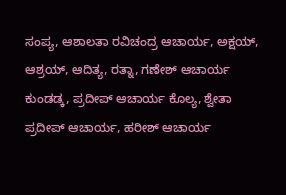ಸಂಪ್ಯ, ಆಶಾಲತಾ ರವಿಚಂದ್ರ ಆಚಾರ್ಯ, ಅಕ್ಷಯ್, ಆಶ್ರಯ್, ಆದಿತ್ಯ, ರತ್ನಾ, ಗಣೇಶ್ ಆಚಾರ್ಯ ಕುಂಡಡ್ಕ, ಪ್ರದೀಪ್ ಆಚಾರ್ಯ ಕೊಲ್ಯ, ಶ್ವೇತಾ ಪ್ರದೀಪ್ ಆಚಾರ್ಯ, ಹರೀಶ್ ಆಚಾರ್ಯ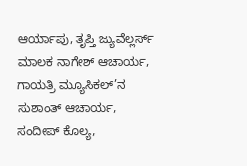ಆರ್ಯಾಪು, ತೃಪ್ತಿ ಜ್ಯುವೆಲ್ಲರ್ಸ್ ಮಾಲಕ ನಾಗೇಶ್ ಆಚಾರ್ಯ, ಗಾಯತ್ರಿ ಮ್ಯೂಸಿಕಲ್’ನ ಸುಶಾಂತ್ ಆಚಾರ್ಯ, ಸಂದೀಪ್ ಕೊಲ್ಯ,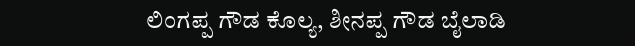ಲಿಂಗಪ್ಪ ಗೌಡ ಕೊಲ್ಯ, ಶೀನಪ್ಪ ಗೌಡ ಬೈಲಾಡಿ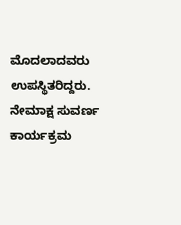ಮೊದಲಾದವರು ಉಪಸ್ಥಿತರಿದ್ದರು. ನೇಮಾಕ್ಷ ಸುವರ್ಣ ಕಾರ್ಯಕ್ರಮ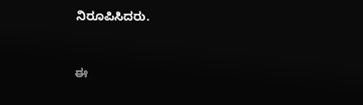ನಿರೂಪಿಸಿದರು.


ಈ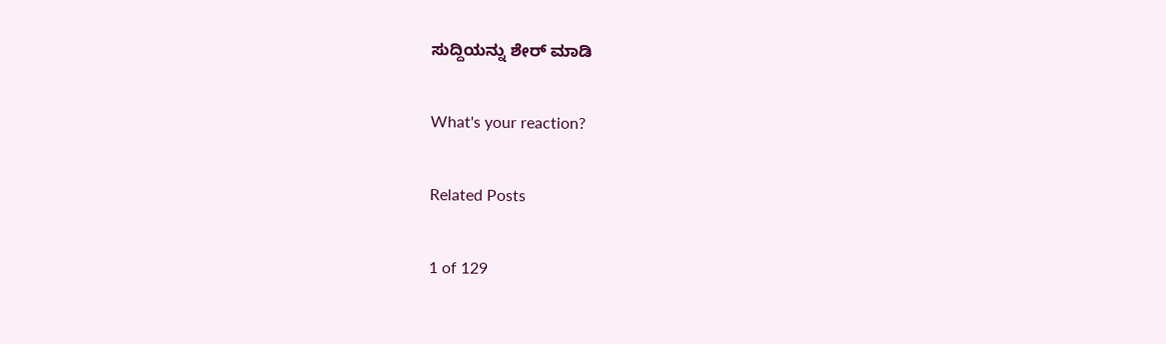ಸುದ್ದಿಯನ್ನು ಶೇರ್ ಮಾಡಿ

What's your reaction?

Related Posts

1 of 129